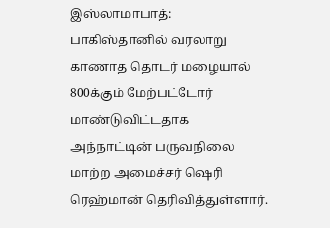இஸ்லாமாபாத்: பாகிஸ்தானில் வரலாறு காணாத தொடர் மழையால் 800க்கும் மேற்பட்டோர் மாண்டுவிட்டதாக அந்நாட்டின் பருவநிலை மாற்ற அமைச்சர் ஷெரி ரெஹ்மான் தெரிவித்துள்ளார்.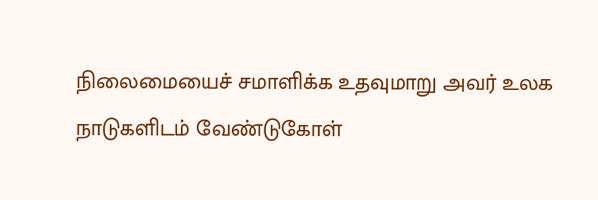நிலைமையைச் சமாளிக்க உதவுமாறு அவர் உலக நாடுகளிடம் வேண்டுகோள்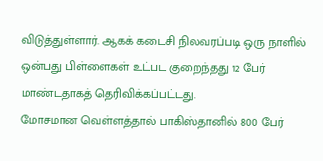விடுத்துள்ளார். ஆகக் கடைசி நிலவரப்படி ஒரு நாளில் ஒன்பது பிள்ளைகள் உட்பட குறைந்தது 12 பேர் மாண்டதாகத் தெரிவிக்கப்பட்டது.
மோசமான வெள்ளத்தால் பாகிஸ்தானில் 800 பேர்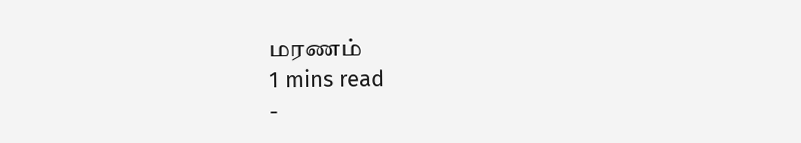மரணம்
1 mins read
-